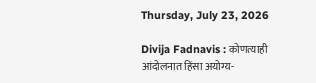Thursday, July 23, 2026

Divija Fadnavis : कोणत्याही आंदोलनात हिंसा अयोग्य-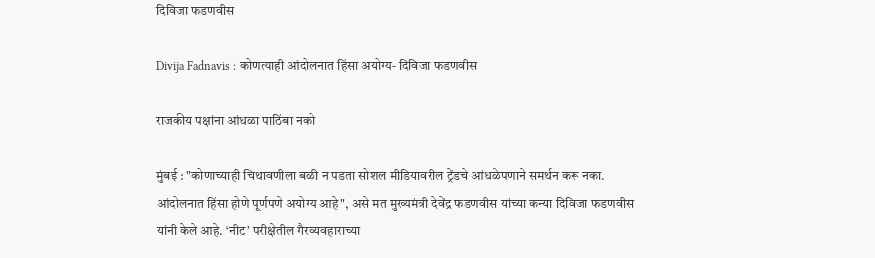दिविजा फडणवीस

Divija Fadnavis : कोणत्याही आंदोलनात हिंसा अयोग्य- दिविजा फडणवीस

राजकीय पक्षांना आंधळा पाठिंबा नको

मुंबई : "कोणाच्याही चिथावणीला बळी न पडता सोशल मीडियावरील ट्रेंडचे आंधळेपणाने समर्थन करू नका. आंदोलनात हिंसा होणे पूर्णपणे अयोग्य आहे", असे मत मुख्यमंत्री देवेंद्र फडणवीस यांच्या कन्या दिविजा फडणवीस यांनी केले आहे. ‘नीट’ परीक्षेतील गैरव्यवहाराच्या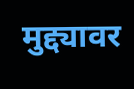मुद्द्यावर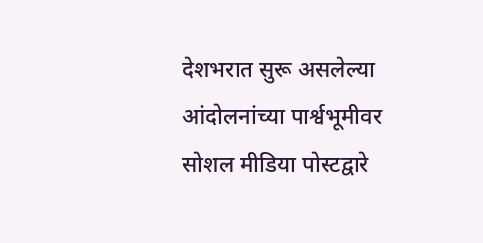देशभरात सुरू असलेल्या आंदोलनांच्या पार्श्वभूमीवर सोशल मीडिया पोस्टद्वारे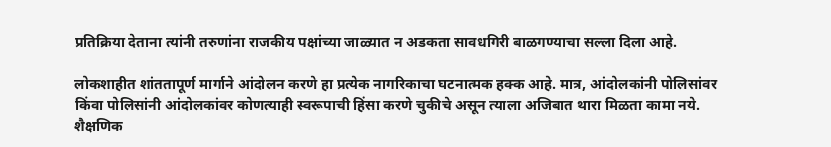प्रतिक्रिया देताना त्यांनी तरुणांना राजकीय पक्षांच्या जाळ्यात न अडकता सावधगिरी बाळगण्याचा सल्ला दिला आहे.

लोकशाहीत शांततापूर्ण मार्गाने आंदोलन करणे हा प्रत्येक नागरिकाचा घटनात्मक हक्क आहे. मात्र, आंदोलकांनी पोलिसांवर किंवा पोलिसांनी आंदोलकांवर कोणत्याही स्वरूपाची हिंसा करणे चुकीचे असून त्याला अजिबात थारा मिळता कामा नये. शैक्षणिक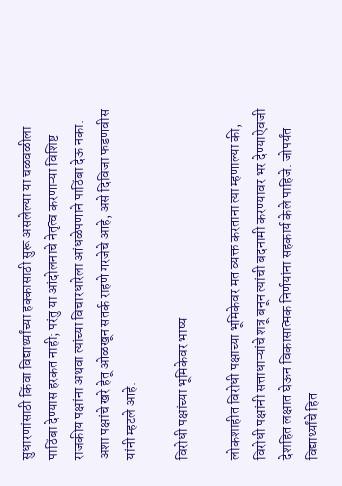सुधारणांसाठी किंवा विद्यार्थ्यांच्या हक्कासाठी सुरू असलेल्या या चळवळीला पाठिंबा देण्यास हरकत नाही; परंतु या आंदोलनाचे नेतृत्व करणाऱ्या विशिष्ट राजकीय पक्षांना अथवा त्यांच्या विचारधारेला आंधळेपणाने पाठिंबा देऊ नका. अशा पक्षांचे खरे हेतू ओळखून सतर्क राहणे गरजेचे आहे, असे दिविजा फडणवीस यांनी म्हटले आहे.

विरोधी पक्षांच्या भूमिकेवर भाष्य

लोकशाहीत विरोधी पक्षाच्या भूमिकेवर मत व्यक्त करताना त्या म्हणाल्या की, विरोधी पक्षांनी सत्ताधाऱ्यांचे शत्रू बनून त्यांची बदनामी करण्यावर भर देण्याऐवजी देशहित लक्षात घेऊन विकासात्मक निर्णयांना सहकार्य केले पाहिजे. जोपर्यंत विद्यार्थ्यांचे हित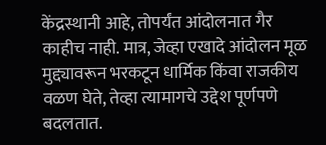केंद्रस्थानी आहे, तोपर्यंत आंदोलनात गैर काहीच नाही. मात्र, जेव्हा एखादे आंदोलन मूळ मुद्द्यावरून भरकटून धार्मिक किंवा राजकीय वळण घेते, तेव्हा त्यामागचे उद्देश पूर्णपणे बदलतात.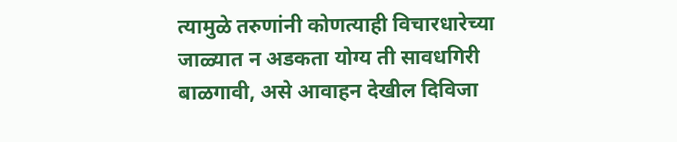त्यामुळे तरुणांनी कोणत्याही विचारधारेच्या जाळ्यात न अडकता योग्य ती सावधगिरी बाळगावी, असे आवाहन देखील दिविजा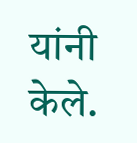यांनी केले.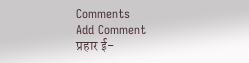Comments
Add Comment
प्रहार ई-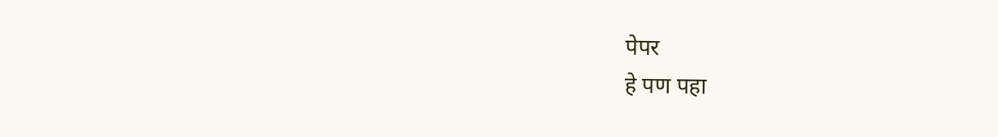पेपर
हे पण पहा